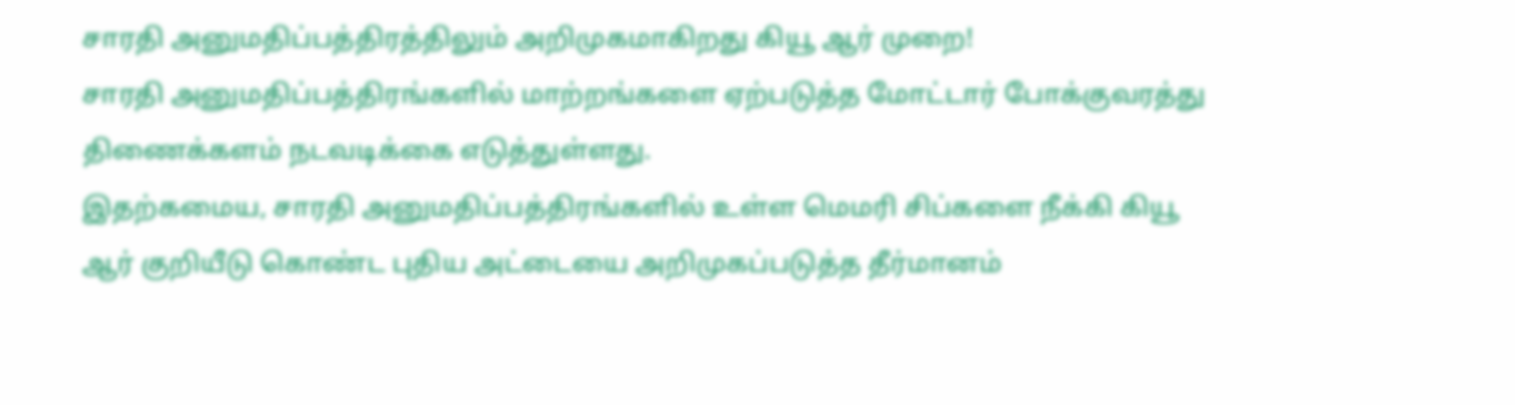சாரதி அனுமதிப்பத்திரத்திலும் அறிமுகமாகிறது கியூ ஆர் முறை!
சாரதி அனுமதிப்பத்திரங்களில் மாற்றங்களை ஏற்படுத்த மோட்டார் போக்குவரத்து திணைக்களம் நடவடிக்கை எடுத்துள்ளது.
இதற்கமைய, சாரதி அனுமதிப்பத்திரங்களில் உள்ள மெமரி சிப்களை நீக்கி கியூ ஆர் குறியீடு கொண்ட புதிய அட்டையை அறிமுகப்படுத்த தீர்மானம்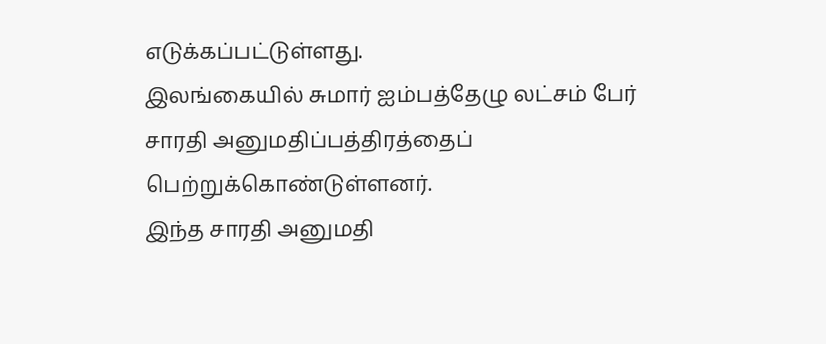எடுக்கப்பட்டுள்ளது.
இலங்கையில் சுமார் ஐம்பத்தேழு லட்சம் பேர் சாரதி அனுமதிப்பத்திரத்தைப் பெற்றுக்கொண்டுள்ளனர்.
இந்த சாரதி அனுமதி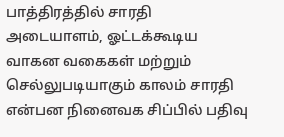பாத்திரத்தில் சாரதி அடையாளம், ஓட்டக்கூடிய வாகன வகைகள் மற்றும் செல்லுபடியாகும் காலம் சாரதி என்பன நினைவக சிப்பில் பதிவு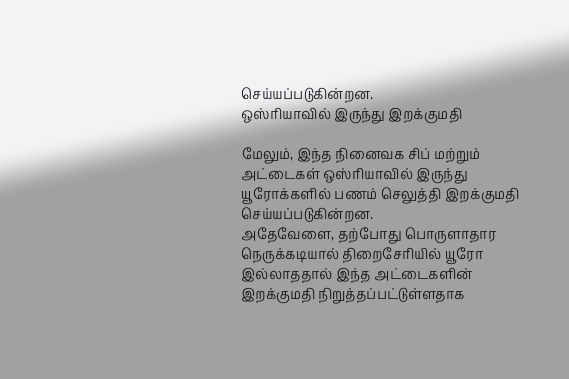செய்யப்படுகின்றன.
ஒஸ்ரியாவில் இருந்து இறக்குமதி

மேலும், இந்த நினைவக சிப் மற்றும் அட்டைகள் ஒஸ்ரியாவில் இருந்து யூரோக்களில் பணம் செலுத்தி இறக்குமதி செய்யப்படுகின்றன.
அதேவேளை, தற்போது பொருளாதார நெருக்கடியால் திறைசேரியில் யூரோ இல்லாததால் இந்த அட்டைகளின் இறக்குமதி நிறுத்தப்பட்டுள்ளதாக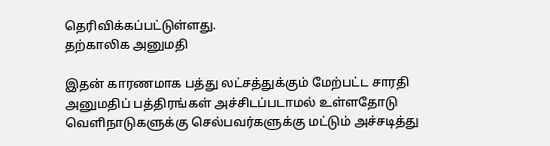தெரிவிக்கப்பட்டுள்ளது.
தற்காலிக அனுமதி

இதன் காரணமாக பத்து லட்சத்துக்கும் மேற்பட்ட சாரதி அனுமதிப் பத்திரங்கள் அச்சிடப்படாமல் உள்ளதோடு வெளிநாடுகளுக்கு செல்பவர்களுக்கு மட்டும் அச்சடித்து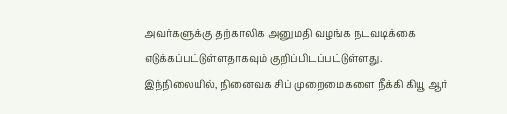அவர்களுக்கு தற்காலிக அனுமதி வழங்க நடவடிக்கை எடுக்கப்பட்டுள்ளதாகவும் குறிப்பிடப்பட்டுள்ளது.
இந்நிலையில், நினைவக சிப் முறைமைகளை நீக்கி கியூ ஆர்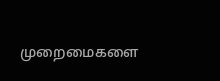முறைமைகளை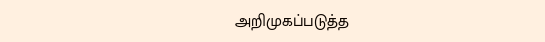அறிமுகப்படுத்த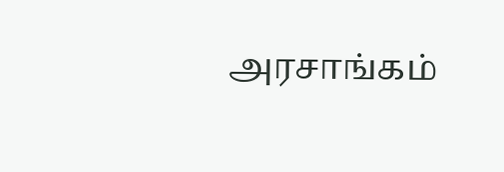அரசாங்கம்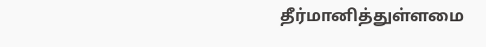தீர்மானித்துள்ளமை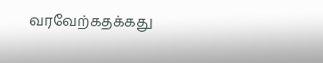வரவேற்கதக்கது